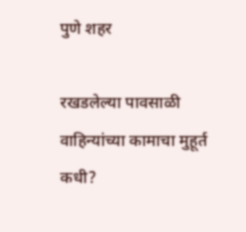पुणे शहर

रखडलेल्या पावसाळी वाहिन्यांच्या कामाचा मुहूर्त कधी?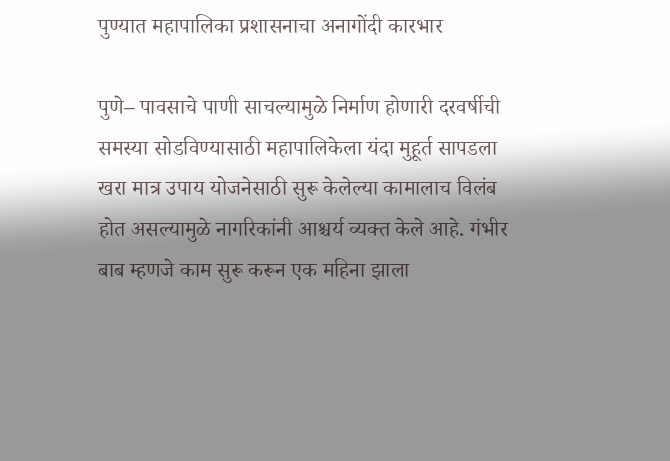पुण्यात महापालिका प्रशासनाचा अनागोंदी कारभार

पुणे– पावसाचे पाणी साचल्यामुळे निर्माण होणारी दरवर्षीची समस्या सोडविण्यासाठी महापालिकेला यंदा मुहूर्त सापडला खरा मात्र उपाय योजनेसाठी सुरू केलेल्या कामालाच विलंब होत असल्यामुळे नागरिकांनी आश्चर्य व्यक्त केले आहे. गंभीर बाब म्हणजे काम सुरू करून एक महिना झाला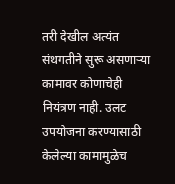तरी देखील अत्यंत संथगतीने सुरू असणाऱ्या कामावर कोणाचेही नियंत्रण नाही. उलट उपयोजना करण्यासाठी केलेल्या कामामुळेच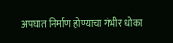अपघात निर्माण होण्याचा गंभीर धोका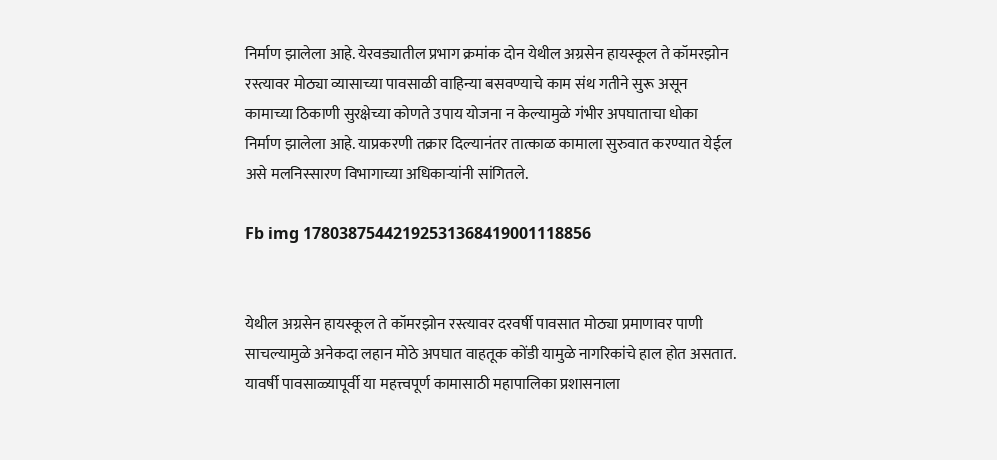निर्माण झालेला आहे. येरवड्यातील प्रभाग क्रमांक दोन येथील अग्रसेन हायस्कूल ते कॉमरझोन रस्त्यावर मोठ्या व्यासाच्या पावसाळी वाहिन्या बसवण्याचे काम संथ गतीने सुरू असून कामाच्या ठिकाणी सुरक्षेच्या कोणते उपाय योजना न केल्यामुळे गंभीर अपघाताचा धोका निर्माण झालेला आहे. याप्रकरणी तक्रार दिल्यानंतर तात्काळ कामाला सुरुवात करण्यात येईल असे मलनिस्सारण विभागाच्या अधिकाऱ्यांनी सांगितले.

Fb img 17803875442192531368419001118856


येथील अग्रसेन हायस्कूल ते कॉमरझोन रस्त्यावर दरवर्षी पावसात मोठ्या प्रमाणावर पाणी साचल्यामुळे अनेकदा लहान मोठे अपघात वाहतूक कोंडी यामुळे नागरिकांचे हाल होत असतात. यावर्षी पावसाळ्यापूर्वी या महत्त्वपूर्ण कामासाठी महापालिका प्रशासनाला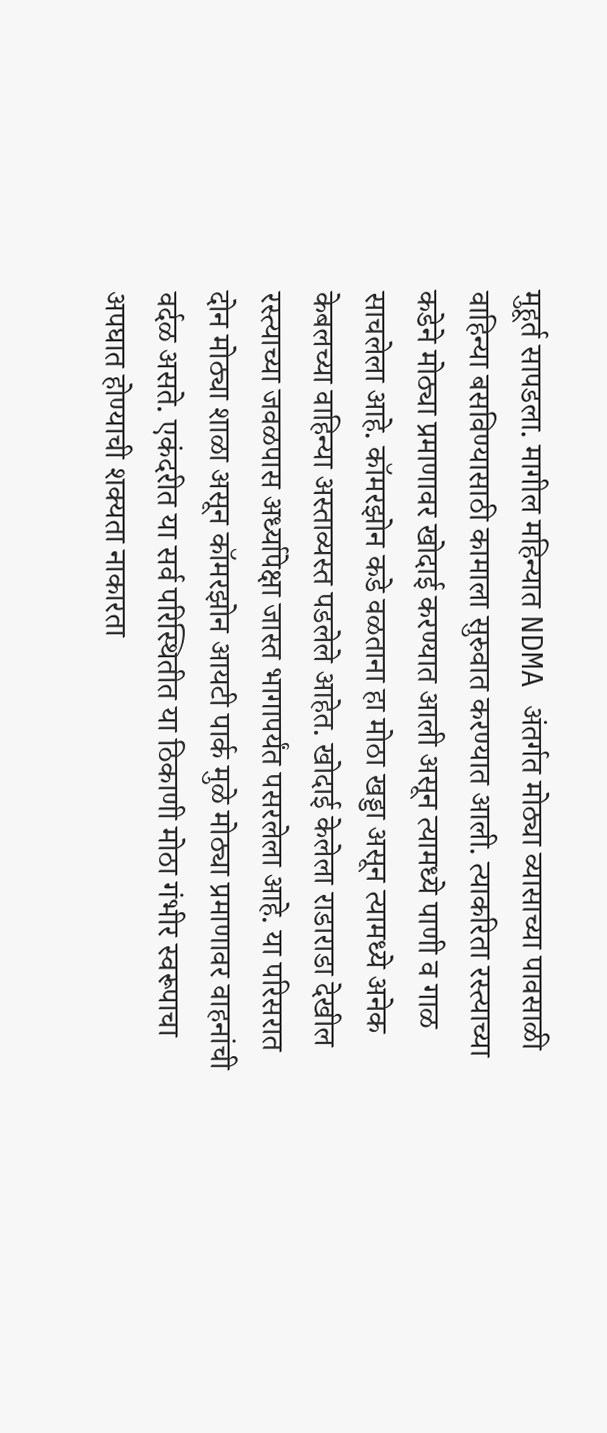मुहूर्त सापडला. मागील महिन्यात NDMA अंतर्गत मोठ्या व्यासाच्या पावसाळी वाहिन्या बसविण्यासाठी कामाला सुरुवात करण्यात आली. त्याकरिता रस्त्याच्या कडेने मोठ्या प्रमाणावर खोदाई करण्यात आली असून त्यामध्ये पाणी व गाळ साचलेला आहे. कॉमरझोन कडे वळताना हा मोठा खड्डा असून त्यामध्ये अनेक केबलच्या वाहिन्या अस्ताव्यस्त पडलेले आहेत. खोदाई केलेला राडाराडा देखील रस्त्याच्या जवळपास अर्ध्यापेक्षा जास्त भागापर्यंत पसरलेला आहे. या परिसरात दोन मोठ्या शाळा असून कॉमरझोन आयटी पार्क मुळे मोठ्या प्रमाणावर वाहनांची वर्दळ असते. एकंदरीत या सर्व परिस्थितीत या ठिकाणी मोठा गंभीर स्वरूपाचा अपघात होण्याची शक्यता नाकारता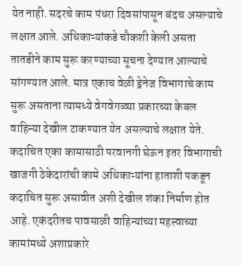येत नाही. सदरचे काम पंधरा दिवसांपासून बंदच असल्याचे लक्षात आले. अधिकाऱ्यांकडे चौकशी केली असता तातडीने काम सुरू करण्याच्या सूचना देण्यात आल्याचे सांगण्यात आले. मात्र एकाच वेळी ड्रेनेज विभागाचे काम सुरू असताना त्यामध्ये वेगवेगळ्या प्रकारच्या केबल वाहिन्या देखील टाकण्यात येत असल्याचे लक्षात येते. कदाचित एका कामासाठी परवानगी घेऊन इतर विभागाची खाजगी ठेकेदारांची कामे अधिकाऱ्यांना हाताशी पकडून कदाचित सुरू असावीत अशी देखील शंका निर्माण होत आहे. एकंदरीतच पावसाळी वाहिन्यांच्या महत्त्वाच्या कामांमध्ये अशाप्रकारे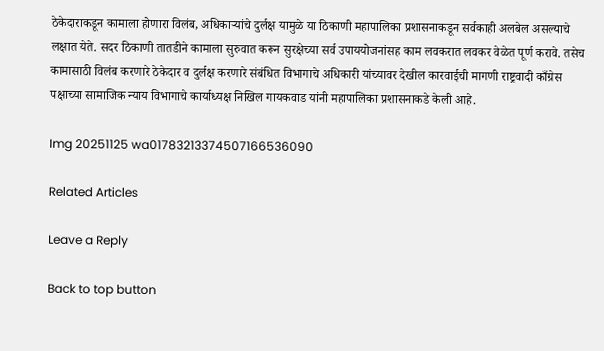ठेकेदाराकडून कामाला होणारा विलंब, अधिकाऱ्यांचे दुर्लक्ष यामुळे या ठिकाणी महापालिका प्रशासनाकडून सर्वकाही अलबेल असल्याचे लक्षात येते. सदर ठिकाणी तातडीने कामाला सुरुवात करून सुरक्षेच्या सर्व उपाययोजनांसह काम लवकरात लवकर वेळेत पूर्ण करावे. तसेच कामासाठी विलंब करणारे ठेकेदार व दुर्लक्ष करणारे संबंधित विभागाचे अधिकारी यांच्यावर देखील कारवाईची मागणी राष्ट्रवादी काँग्रेस पक्षाच्या सामाजिक न्याय विभागाचे कार्याध्यक्ष निखिल गायकवाड यांनी महापालिका प्रशासनाकडे केली आहे.

Img 20251125 wa01783213374507166536090

Related Articles

Leave a Reply

Back to top button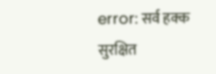error: सर्व हक्क सुरक्षित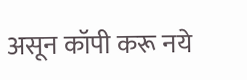असून कॉपी करू नये